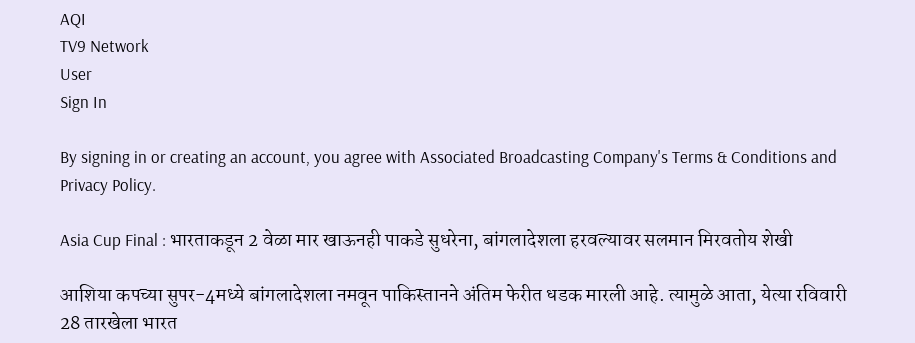AQI
TV9 Network
User
Sign In

By signing in or creating an account, you agree with Associated Broadcasting Company's Terms & Conditions and Privacy Policy.

Asia Cup Final : भारताकडून 2 वेळा मार खाऊनही पाकडे सुधरेना, बांगलादेशला हरवल्यावर सलमान मिरवतोय शेखी

आशिया कपच्या सुपर-4मध्ये बांगलादेशला नमवून पाकिस्तानने अंतिम फेरीत धडक मारली आहे. त्यामुळे आता, येत्या रविवारी 28 तारखेला भारत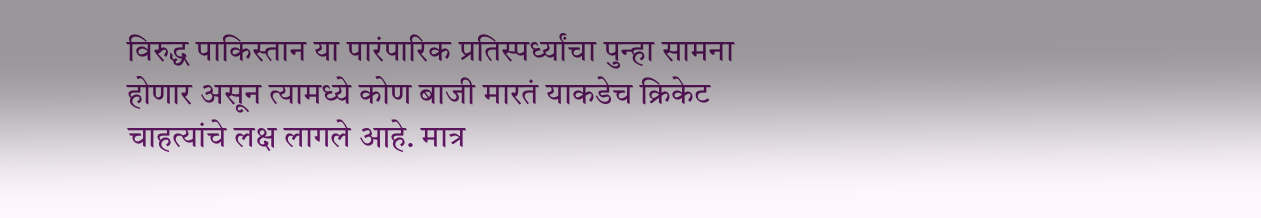विरुद्ध पाकिस्तान या पारंपारिक प्रतिस्पर्ध्यांचा पुन्हा सामना होणार असून त्यामध्ये कोण बाजी मारतं याकडेच क्रिकेट चाहत्यांचे लक्ष लागले आहे. मात्र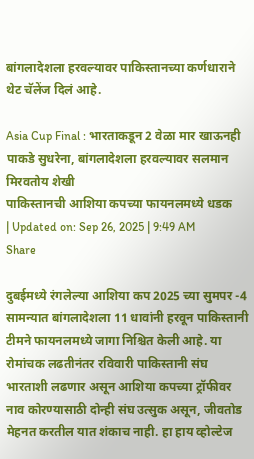बांगलादेशला हरवल्यावर पाकिस्तानच्या कर्णधाराने थेट चॅलेंज दिलं आहे.

Asia Cup Final : भारताकडून 2 वेळा मार खाऊनही पाकडे सुधरेना, बांगलादेशला हरवल्यावर सलमान मिरवतोय शेखी
पाकिस्तानची आशिया कपच्या फायनलमध्ये धडक
| Updated on: Sep 26, 2025 | 9:49 AM
Share

दुबईमध्ये रंगलेल्या आशिया कप 2025 च्या सुमपर -4 सामन्यात बांगलादेशला 11 धावांनी हरवून पाकिस्तानी टीमने फायनलमध्ये जागा निश्चित केली आहे. या रोमांचक लढतीनंतर रविवारी पाकिस्तानी संघ भारताशी लढणार असून आशिया कपच्या ट्रॉफीवर नाव कोरण्यासाठी दोन्ही संघ उत्सुक असून, जीवतोड मेहनत करतील यात शंकाच नाही. हा हाय व्होल्टेज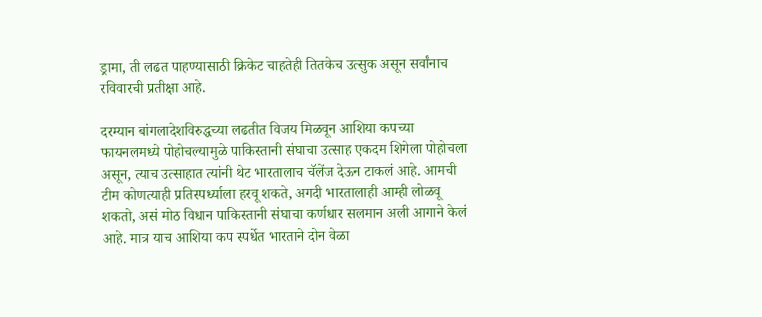ड्रामा, ती लढत पाहण्यासाठी क्रिकेट चाहतेही तितकेच उत्सुक असून सर्वांनाच रविवारची प्रतीक्षा आहे.

दरम्यान बांगलादेशविरुद्धच्या लढतीत विजय मिळवून आशिया कपच्या फायनलमध्ये पोहोचल्यामुळे पाकिस्तानी संघाचा उत्साह एकदम शिगेला पोहोचला असून, त्याच उत्साहात त्यांनी थेट भारतालाच चॅलेंज देऊन टाकलं आहे. आमची टीम कोणत्याही प्रतिस्पर्ध्याला हरवू शकते, अगदी भारतालाही आम्ही लोळवू शकतो, असं मोठ विधान पाकिस्तानी संघाचा कर्णधार सलमान अली आगाने केलं आहे. मात्र याच आशिया कप स्पर्धेत भारताने दोन वेळा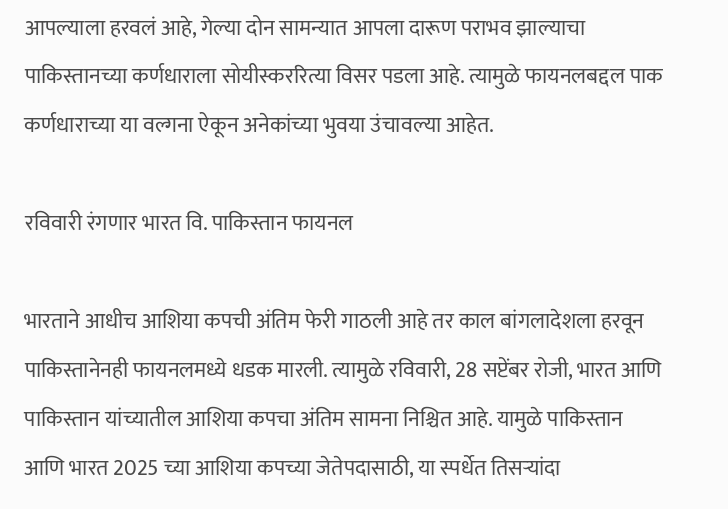आपल्याला हरवलं आहे, गेल्या दोन सामन्यात आपला दारूण पराभव झाल्याचा पाकिस्तानच्या कर्णधाराला सोयीस्कररित्या विसर पडला आहे. त्यामुळे फायनलबद्दल पाक कर्णधाराच्या या वल्गना ऐकून अनेकांच्या भुवया उंचावल्या आहेत.

रविवारी रंगणार भारत वि. पाकिस्तान फायनल

भारताने आधीच आशिया कपची अंतिम फेरी गाठली आहे तर काल बांगलादेशला हरवून पाकिस्तानेनही फायनलमध्ये धडक मारली. त्यामुळे रविवारी, 28 सप्टेंबर रोजी, भारत आणि पाकिस्तान यांच्यातील आशिया कपचा अंतिम सामना निश्चित आहे. यामुळे पाकिस्तान आणि भारत 2025 च्या आशिया कपच्या जेतेपदासाठी, या स्पर्धेत तिसऱ्यांदा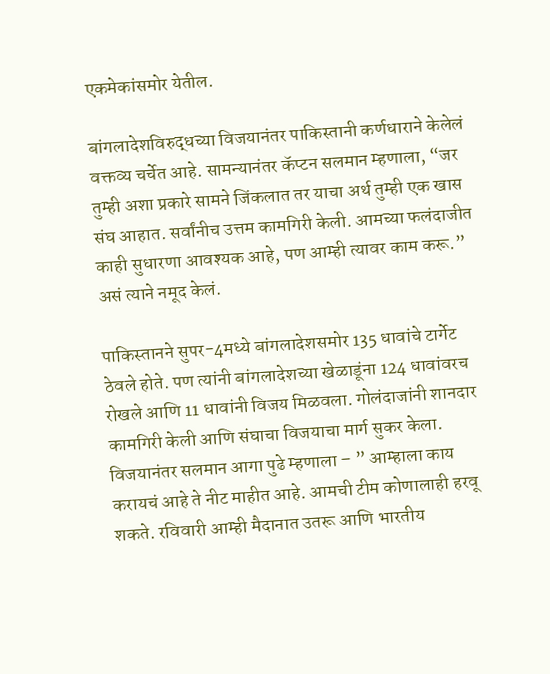एकमेकांसमोर येतील.

बांगलादेशविरुद्धच्या विजयानंतर पाकिस्तानी कर्णधाराने केलेलं वक्तव्य चर्चेत आहे. सामन्यानंतर कॅप्टन सलमान म्हणाला, “जर तुम्ही अशा प्रकारे सामने जिंकलात तर याचा अर्थ तुम्ही एक खास संघ आहात. सर्वांनीच उत्तम कामगिरी केली. आमच्या फलंदाजीत काही सुधारणा आवश्यक आहे, पण आम्ही त्यावर काम करू.” असं त्याने नमूद केलं.

पाकिस्तानने सुपर-4मध्ये बांगलादेशसमोर 135 धावांचे टार्गेट ठेवले होते. पण त्यांनी बांगलादेशच्या खेळाडूंना 124 धावांवरच रोखले आणि 11 धावांनी विजय मिळवला. गोलंदाजांनी शानदार कामगिरी केली आणि संघाचा विजयाचा मार्ग सुकर केला. विजयानंतर सलमान आगा पुढे म्हणाला – ” आम्हाला काय करायचं आहे ते नीट माहीत आहे. आमची टीम कोणालाही हरवू शकते. रविवारी आम्ही मैदानात उतरू आणि भारतीय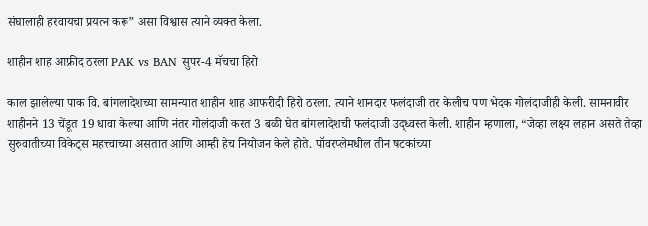संघालाही हरवायचा प्रयत्न करू” असा विश्वास त्याने व्यक्त केला.

शाहीन शाह आफ्रीद ठरला PAK vs BAN सुपर-4 मॅचचा हिरो

काल झालेल्या पाक वि. बांगलादेशच्या सामन्यात शाहीन शाह आफरीदी हिरो ठरला. त्याने शानदार फलंदाजी तर केलीच पण भेदक गोलंदाजीही केली. सामनावीर शाहीनने 13 चेंडूत 19 धावा केल्या आणि नंतर गोलंदाजी करत 3 बळी घेत बांगलादेशची फलंदाजी उद्ध्वस्त केली. शाहीन म्हणाला, “जेव्हा लक्ष्य लहान असते तेव्हा सुरुवातीच्या विकेट्स महत्त्वाच्या असतात आणि आम्ही हेच नियोजन केले होते. पॉवरप्लेमधील तीन षटकांच्या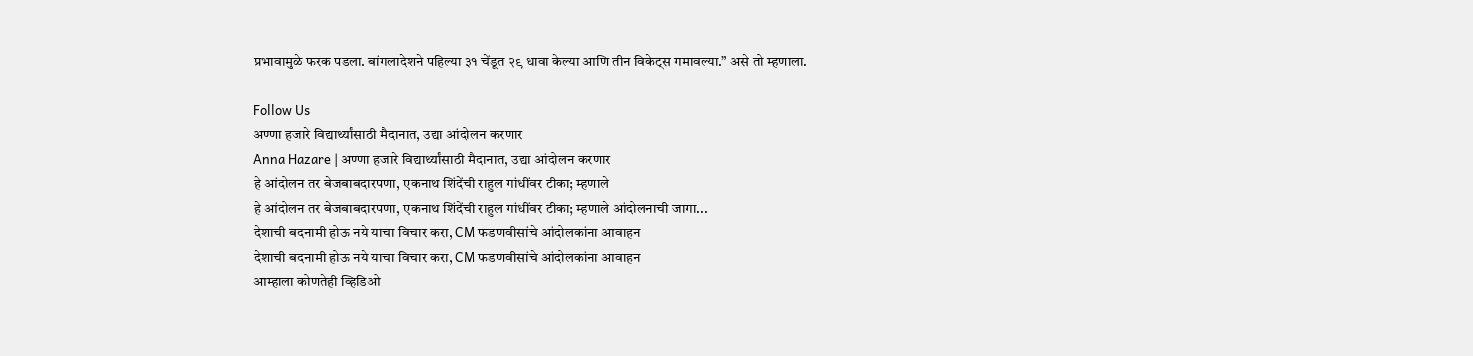प्रभावामुळे फरक पडला. बांगलादेशने पहिल्या ३१ चेंडूत २९ धावा केल्या आणि तीन विकेट्स गमावल्या.” असे तो म्हणाला.

Follow Us
अण्णा हजारे विद्यार्थ्यांसाठी मैदानात, उद्या आंदोलन करणार
Anna Hazare | अण्णा हजारे विद्यार्थ्यांसाठी मैदानात, उद्या आंदोलन करणार
हे आंदोलन तर बेजबाबदारपणा, एकनाथ शिंदेंची राहुल गांधींवर टीका; म्हणाले
हे आंदोलन तर बेजबाबदारपणा, एकनाथ शिंदेंची राहुल गांधींवर टीका; म्हणाले आंदोलनाची जागा...
देशाची बदनामी होऊ नये याचा विचार करा, CM फडणवीसांचे आंदोलकांना आवाहन
देशाची बदनामी होऊ नये याचा विचार करा, CM फडणवीसांचे आंदोलकांना आवाहन
आम्हाला कोणतेही व्हिडिओ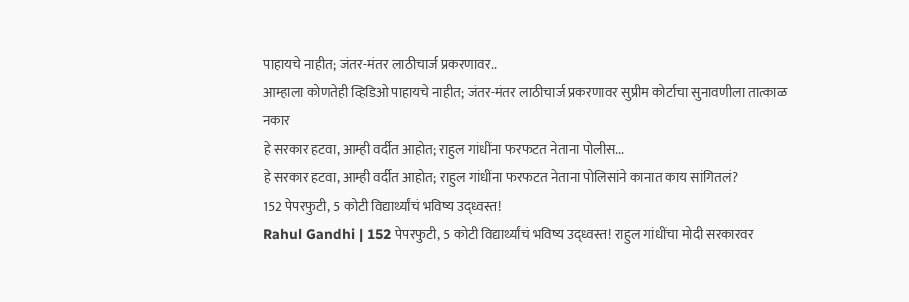पाहायचे नाहीत; जंतर-मंतर लाठीचार्ज प्रकरणावर..
आम्हाला कोणतेही व्हिडिओ पाहायचे नाहीत; जंतर-मंतर लाठीचार्ज प्रकरणावर सुप्रीम कोर्टाचा सुनावणीला तात्काळ नकार
हे सरकार हटवा, आम्ही वर्दीत आहोत; राहुल गांधींना फरफटत नेताना पोलीस...
हे सरकार हटवा, आम्ही वर्दीत आहोत; राहुल गांधींना फरफटत नेताना पोलिसांने कानात काय सांगितलं?
152 पेपरफुटी, 5 कोटी विद्यार्थ्यांचं भविष्य उद्ध्वस्त!
Rahul Gandhi | 152 पेपरफुटी, 5 कोटी विद्यार्थ्यांचं भविष्य उद्ध्वस्त! राहुल गांधींचा मोदी सरकारवर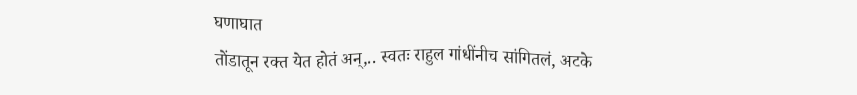घणाघात
तोंडातून रक्त येत होतं अन्,.. स्वतः राहुल गांधींनीच सांगितलं, अटके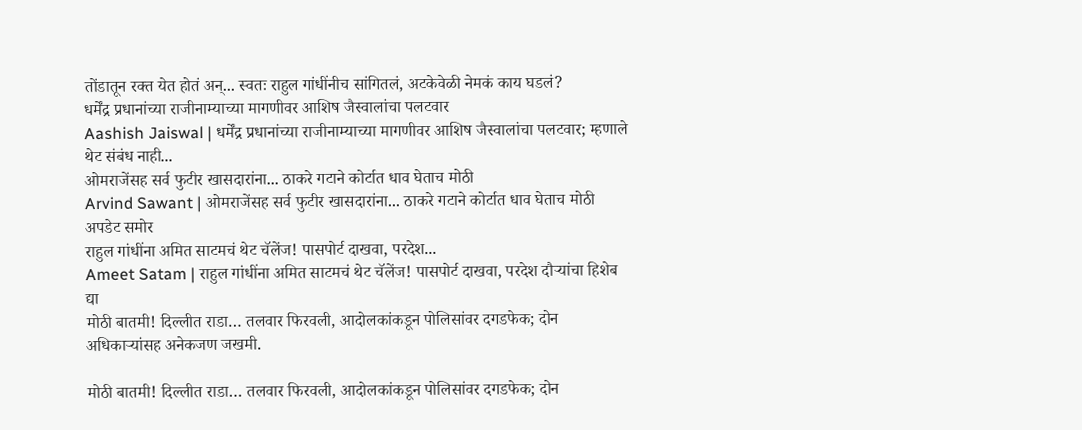तोंडातून रक्त येत होतं अन्... स्वतः राहुल गांधींनीच सांगितलं, अटकेवेळी नेमकं काय घडलं?
धर्मेंद्र प्रधानांच्या राजीनाम्याच्या मागणीवर आशिष जैस्वालांचा पलटवार
Aashish Jaiswal | धर्मेंद्र प्रधानांच्या राजीनाम्याच्या मागणीवर आशिष जैस्वालांचा पलटवार; म्हणाले थेट संबंध नाही...
ओमराजेंसह सर्व फुटीर खासदारांना... ठाकरे गटाने कोर्टात धाव घेताच मोठी
Arvind Sawant | ओमराजेंसह सर्व फुटीर खासदारांना... ठाकरे गटाने कोर्टात धाव घेताच मोठी अपडेट समोर
राहुल गांधींना अमित साटमचं थेट चॅलेंज! पासपोर्ट दाखवा, परदेश...
Ameet Satam | राहुल गांधींना अमित साटमचं थेट चॅलेंज! पासपोर्ट दाखवा, परदेश दौऱ्यांचा हिशेब द्या
मोठी बातमी! दिल्लीत राडा… तलवार फिरवली, आदोलकांकडून पोलिसांवर दगडफेक; दोन अधिकाऱ्यांसह अनेकजण जखमी.

मोठी बातमी! दिल्लीत राडा… तलवार फिरवली, आदोलकांकडून पोलिसांवर दगडफेक; दोन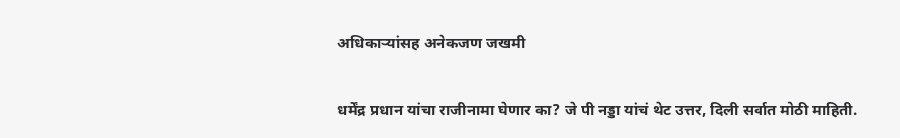अधिकाऱ्यांसह अनेकजण जखमी

धर्मेंद्र प्रधान यांचा राजीनामा घेणार का? जे पी नड्डा यांचं थेट उत्तर, दिली सर्वात मोठी माहिती.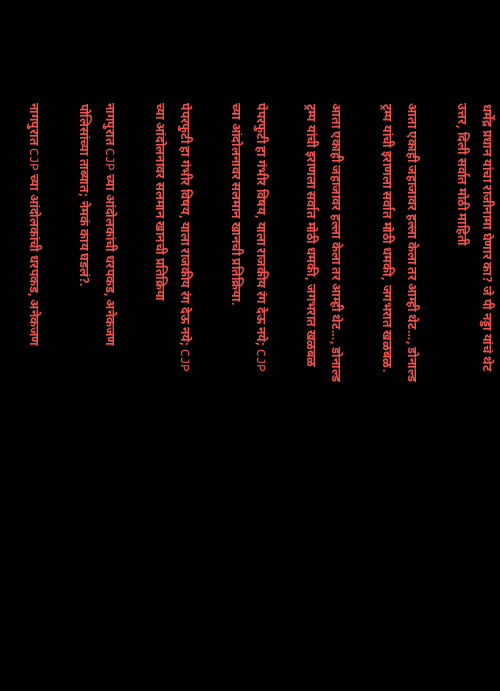धर्मेंद्र प्रधान यांचा राजीनामा घेणार का? जे पी नड्डा यांचं थेट उत्तर, दिली सर्वात मोठी माहिती

आता एकाही जहाजावर हल्ला केला तर आम्ही थेट…, डोनाल्ड ट्रम्प यांची इराणला सर्वात मोठी धमकी, जगभरात खळबळ.

आता एकाही जहाजावर हल्ला केला तर आम्ही थेट…, डोनाल्ड ट्रम्प यांची इराणला सर्वात मोठी धमकी, जगभरात खळबळ

पेपरफुटी हा गंभीर विषय, याला राजकीय रंग देऊ नये; CJP च्या आंदोलनावर सलमान खानची प्रतिक्रिया.

पेपरफुटी हा गंभीर विषय, याला राजकीय रंग देऊ नये; CJP च्या आंदोलनावर सलमान खानची प्रतिक्रिया

नागपुरात CJP च्या आंदोलकांची धरपकड, अनेकजण पोलिसांच्या ताब्यात; नेमकं काय घडलं?.

नागपुरात CJP च्या आंदोलकांची धरपकड, अनेकजण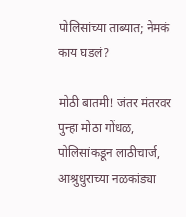पोलिसांच्या ताब्यात; नेमकं काय घडलं?

मोठी बातमी! जंतर मंतरवर पुन्हा मोठा गोंधळ, पोलिसांकडून लाठीचार्ज, आश्रुधुराच्या नळकांड्या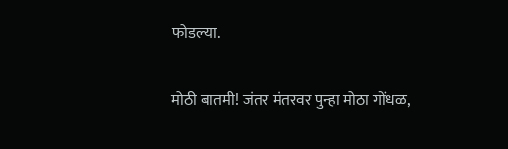फोडल्या.

मोठी बातमी! जंतर मंतरवर पुन्हा मोठा गोंधळ,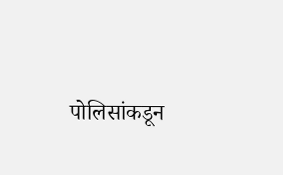पोलिसांकडून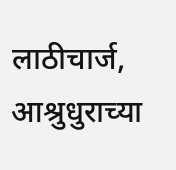लाठीचार्ज, आश्रुधुराच्या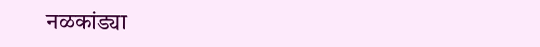नळकांड्या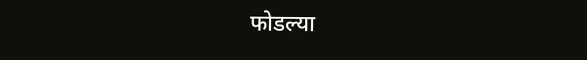फोडल्या